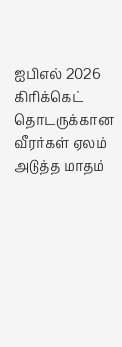ஐபிஎல் 2026 கிரிக்கெட் தொடருக்கான வீரர்கள் ஏலம் அடுத்த மாதம்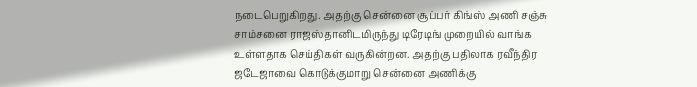நடைபெறுகிறது. அதற்கு சென்னை சூப்பர் கிங்ஸ் அணி சஞ்சு சாம்சனை ராஜஸ்தானிடமிருந்து டிரேடிங் முறையில் வாங்க உள்ளதாக செய்திகள் வருகின்றன. அதற்கு பதிலாக ரவீந்திர ஜடேஜாவை கொடுக்குமாறு சென்னை அணிக்கு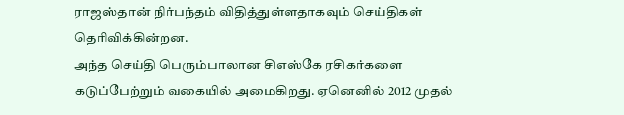ராஜஸ்தான் நிர்பந்தம் விதித்துள்ளதாகவும் செய்திகள் தெரிவிக்கின்றன.
அந்த செய்தி பெரும்பாலான சிஎஸ்கே ரசிகர்களை கடுப்பேற்றும் வகையில் அமைகிறது. ஏனெனில் 2012 முதல்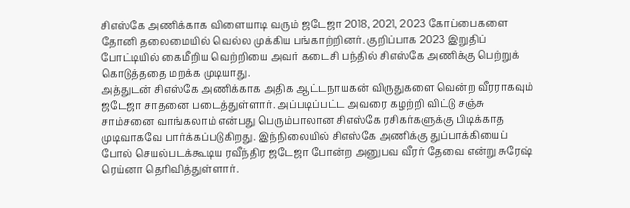சிஎஸ்கே அணிக்காக விளையாடி வரும் ஜடேஜா 2018, 2021, 2023 கோப்பைகளை தோனி தலைமையில் வெல்ல முக்கிய பங்காற்றினர். குறிப்பாக 2023 இறுதிப் போட்டியில் கைமீறிய வெற்றியை அவர் கடைசி பந்தில் சிஎஸ்கே அணிக்கு பெற்றுக் கொடுத்ததை மறக்க முடியாது.
அத்துடன் சிஎஸ்கே அணிக்காக அதிக ஆட்டநாயகன் விருதுகளை வென்ற வீரராகவும் ஜடேஜா சாதனை படைத்துள்ளார். அப்படிப்பட்ட அவரை கழற்றி விட்டு சஞ்சு சாம்சனை வாங்கலாம் என்பது பெரும்பாலான சிஎஸ்கே ரசிகர்களுக்கு பிடிக்காத முடிவாகவே பார்க்கப்படுகிறது. இந்நிலையில் சிஎஸ்கே அணிக்கு துப்பாக்கியைப் போல் செயல்படக்கூடிய ரவீந்திர ஜடேஜா போன்ற அனுபவ வீரர் தேவை என்று சுரேஷ் ரெய்னா தெரிவித்துள்ளார்.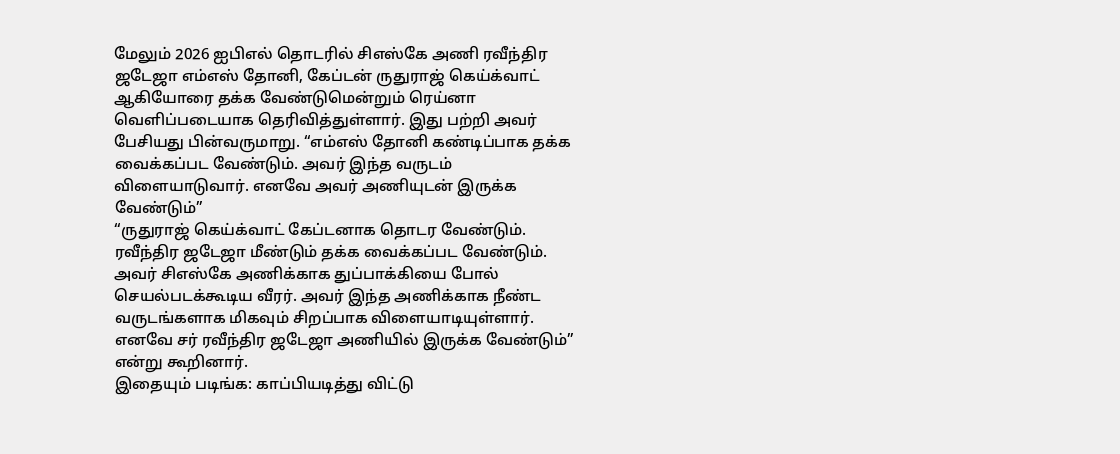மேலும் 2026 ஐபிஎல் தொடரில் சிஎஸ்கே அணி ரவீந்திர ஜடேஜா எம்எஸ் தோனி, கேப்டன் ருதுராஜ் கெய்க்வாட் ஆகியோரை தக்க வேண்டுமென்றும் ரெய்னா வெளிப்படையாக தெரிவித்துள்ளார். இது பற்றி அவர் பேசியது பின்வருமாறு. “எம்எஸ் தோனி கண்டிப்பாக தக்க வைக்கப்பட வேண்டும். அவர் இந்த வருடம் விளையாடுவார். எனவே அவர் அணியுடன் இருக்க வேண்டும்”
“ருதுராஜ் கெய்க்வாட் கேப்டனாக தொடர வேண்டும். ரவீந்திர ஜடேஜா மீண்டும் தக்க வைக்கப்பட வேண்டும். அவர் சிஎஸ்கே அணிக்காக துப்பாக்கியை போல் செயல்படக்கூடிய வீரர். அவர் இந்த அணிக்காக நீண்ட வருடங்களாக மிகவும் சிறப்பாக விளையாடியுள்ளார். எனவே சர் ரவீந்திர ஜடேஜா அணியில் இருக்க வேண்டும்” என்று கூறினார்.
இதையும் படிங்க: காப்பியடித்து விட்டு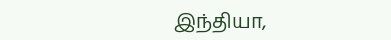இந்தியா,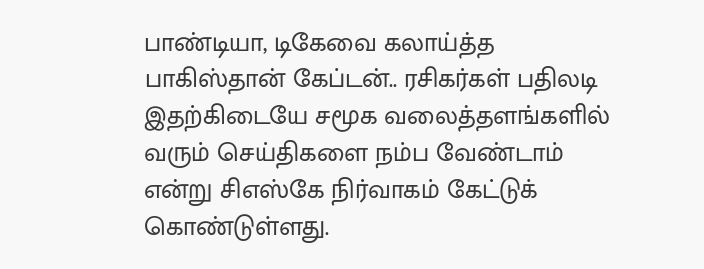பாண்டியா, டிகேவை கலாய்த்த பாகிஸ்தான் கேப்டன்.. ரசிகர்கள் பதிலடி
இதற்கிடையே சமூக வலைத்தளங்களில் வரும் செய்திகளை நம்ப வேண்டாம் என்று சிஎஸ்கே நிர்வாகம் கேட்டுக் கொண்டுள்ளது.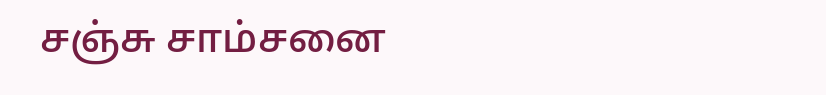சஞ்சு சாம்சனை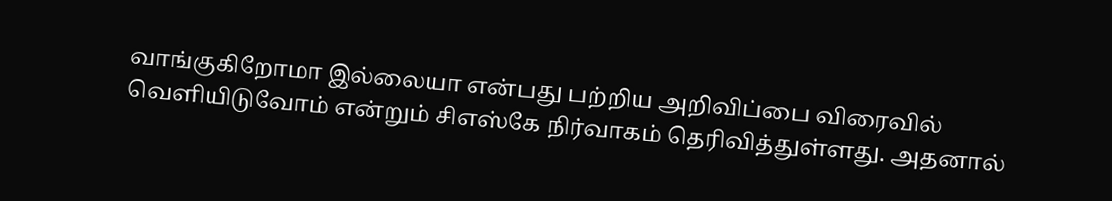வாங்குகிறோமா இல்லையா என்பது பற்றிய அறிவிப்பை விரைவில் வெளியிடுவோம் என்றும் சிஎஸ்கே நிர்வாகம் தெரிவித்துள்ளது. அதனால்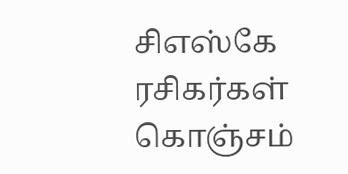சிஎஸ்கே ரசிகர்கள் கொஞ்சம்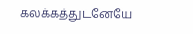கலக்கத்துடனேயே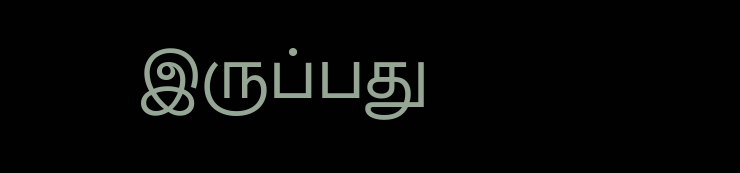இருப்பது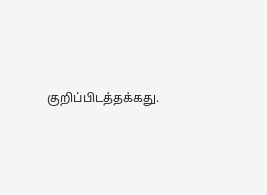குறிப்பிடத்தக்கது.